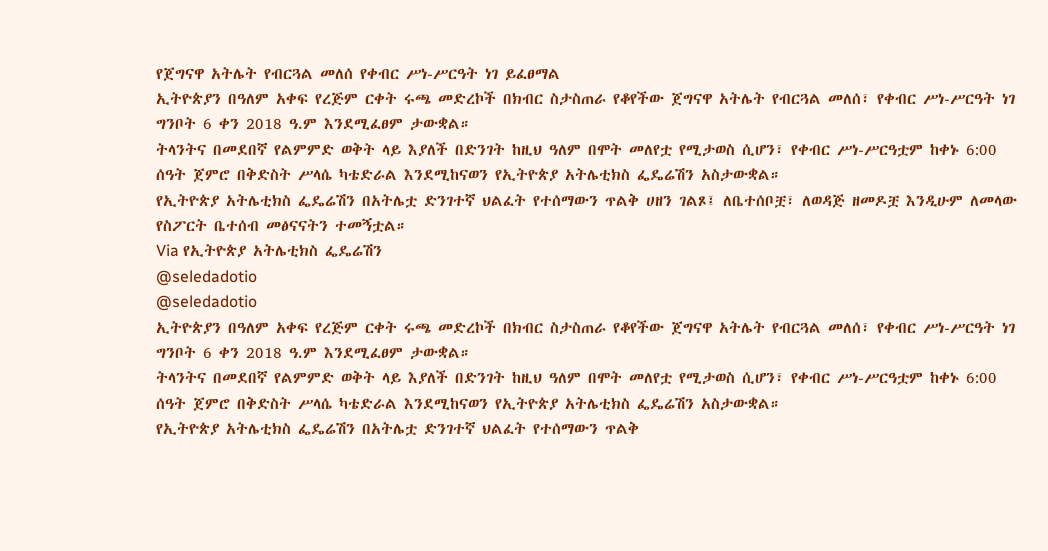የጀግናዋ አትሌት የብርጓል መለሰ የቀብር ሥነ-ሥርዓት ነገ ይፈፀማል
ኢትዮጵያን በዓለም አቀፍ የረጅም ርቀት ሩጫ መድረኮች በክብር ስታስጠራ የቆየችው ጀግናዋ አትሌት የብርጓል መለሰ፣ የቀብር ሥነ-ሥርዓት ነገ ግንቦት 6 ቀን 2018 ዓ.ም እንደሚፈፀም ታውቋል።
ትላንትና በመደበኛ የልምምድ ወቅት ላይ እያለች በድንገት ከዚህ ዓለም በሞት መለየቷ የሚታወስ ሲሆን፣ የቀብር ሥነ-ሥርዓቷም ከቀኑ 6:00 ሰዓት ጀምሮ በቅድስት ሥላሴ ካቴድራል እንደሚከናወን የኢትዮጵያ አትሌቲክስ ፌዴሬሽን አስታውቋል።
የኢትዮጵያ አትሌቲክስ ፌዴሬሽን በአትሌቷ ድንገተኛ ህልፈት የተሰማውን ጥልቅ ሀዘን ገልጾ፤ ለቤተሰቦቿ፣ ለወዳጅ ዘመዶቿ እንዲሁም ለመላው የስፖርት ቤተሰብ መፅናናትን ተመኝቷል።
Via የኢትዮጵያ አትሌቲክስ ፌዴሬሽን
@seledadotio
@seledadotio
ኢትዮጵያን በዓለም አቀፍ የረጅም ርቀት ሩጫ መድረኮች በክብር ስታስጠራ የቆየችው ጀግናዋ አትሌት የብርጓል መለሰ፣ የቀብር ሥነ-ሥርዓት ነገ ግንቦት 6 ቀን 2018 ዓ.ም እንደሚፈፀም ታውቋል።
ትላንትና በመደበኛ የልምምድ ወቅት ላይ እያለች በድንገት ከዚህ ዓለም በሞት መለየቷ የሚታወስ ሲሆን፣ የቀብር ሥነ-ሥርዓቷም ከቀኑ 6:00 ሰዓት ጀምሮ በቅድስት ሥላሴ ካቴድራል እንደሚከናወን የኢትዮጵያ አትሌቲክስ ፌዴሬሽን አስታውቋል።
የኢትዮጵያ አትሌቲክስ ፌዴሬሽን በአትሌቷ ድንገተኛ ህልፈት የተሰማውን ጥልቅ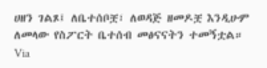ሀዘን ገልጾ፤ ለቤተሰቦቿ፣ ለወዳጅ ዘመዶቿ እንዲሁም ለመላው የስፖርት ቤተሰብ መፅናናትን ተመኝቷል።
Via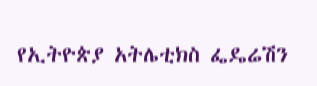የኢትዮጵያ አትሌቲክስ ፌዴሬሽን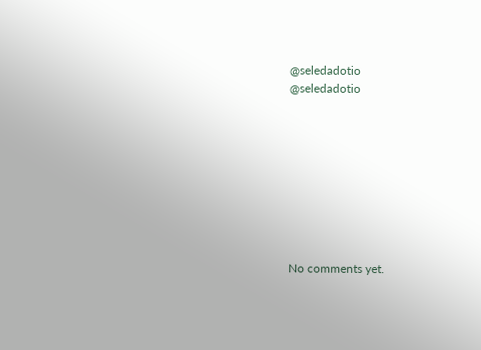@seledadotio
@seledadotio









No comments yet.